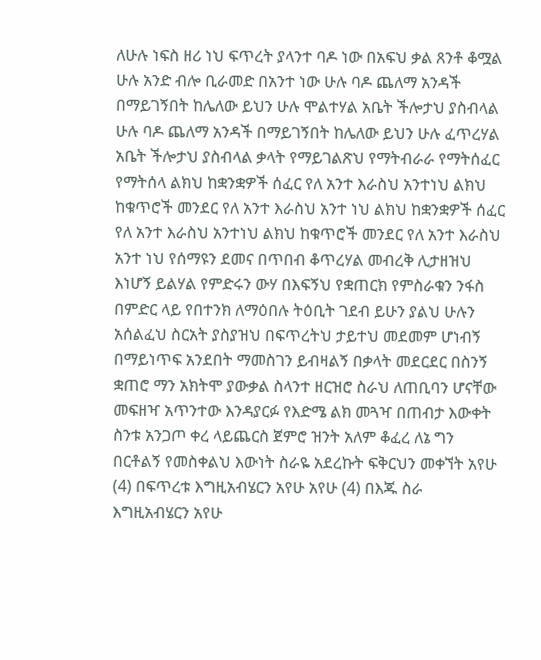ለሁሉ ነፍስ ዘሪ ነህ ፍጥረት ያላንተ ባዶ ነው በአፍህ ቃል ጸንቶ ቆሟል ሁሉ አንድ ብሎ ቢራመድ በአንተ ነው ሁሉ ባዶ ጨለማ አንዳች በማይገኝበት ከሌለው ይህን ሁሉ ሞልተሃል አቤት ችሎታህ ያስብላል ሁሉ ባዶ ጨለማ አንዳች በማይገኝበት ከሌለው ይህን ሁሉ ፈጥረሃል አቤት ችሎታህ ያስብላል ቃላት የማይገልጽህ የማትብራራ የማትሰፈር የማትሰላ ልክህ ከቋንቋዎች ሰፈር የለ አንተ እራስህ አንተነህ ልክህ ከቁጥሮች መንደር የለ አንተ እራስህ አንተ ነህ ልክህ ከቋንቋዎች ሰፈር የለ አንተ እራስህ አንተነህ ልክህ ከቁጥሮች መንደር የለ አንተ እራስህ አንተ ነህ የሰማዩን ደመና በጥበብ ቆጥረሃል መብረቅ ሊታዘዝህ እነሆኝ ይልሃል የምድሩን ውሃ በእፍኝህ የቋጠርክ የምስራቁን ንፋስ በምድር ላይ የበተንክ ለማዕበሉ ትዕቢት ገደብ ይሁን ያልህ ሁሉን አሰልፈህ ስርአት ያስያዝህ በፍጥረትህ ታይተህ መደመም ሆነብኝ በማይነጥፍ አንደበት ማመስገን ይብዛልኝ በቃላት መደርደር በስንኝ ቋጠሮ ማን አክትሞ ያውቃል ስላንተ ዘርዝሮ ስራህ ለጠቢባን ሆናቸው መፍዘዣ አጥንተው እንዳያርፉ የእድሜ ልክ መጓዣ በጠብታ እውቀት ስንቱ አንጋጦ ቀረ ላይጨርስ ጀምሮ ዝንት አለም ቆፈረ ለኔ ግን በርቶልኝ የመስቀልህ እውነት ስራዬ አደረኩት ፍቅርህን መቀኘት አየሁ (4) በፍጥረቱ እግዚአብሄርን አየሁ አየሁ (4) በእጁ ስራ እግዚአብሄርን አየሁ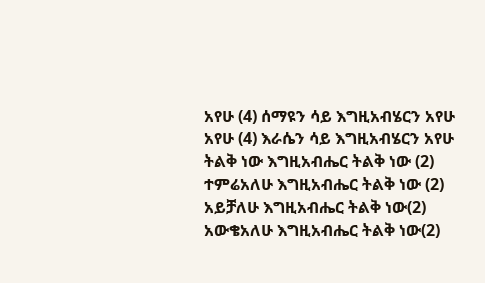አየሁ (4) ሰማዩን ሳይ እግዚአብሄርን አየሁ አየሁ (4) እራሴን ሳይ እግዚአብሄርን አየሁ ትልቅ ነው እግዚአብሔር ትልቅ ነው (2) ተምሬአለሁ እግዚአብሔር ትልቅ ነው (2) አይቻለሁ እግዚአብሔር ትልቅ ነው(2) አውቄአለሁ እግዚአብሔር ትልቅ ነው(2)